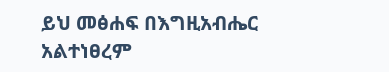ይህ መፅሐፍ በእግዚአብሔር አልተነፀረም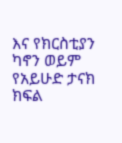እና የክርስቲያን ካኖን ወይም የአይሁድ ታናክ ክፍል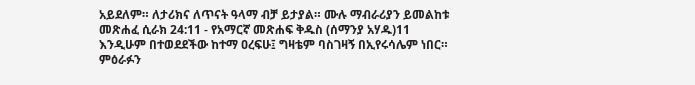አይደለም። ለታሪክና ለጥናት ዓላማ ብቻ ይታያል። ሙሉ ማብራሪያን ይመልከቱ መጽሐፈ ሲራክ 24:11 - የአማርኛ መጽሐፍ ቅዱስ (ሰማንያ አሃዱ)11 እንዲሁም በተወደደችው ከተማ ዐረፍሁ፤ ግዛቴም ባስገዛኝ በኢየሩሳሌም ነበር። ምዕራፉን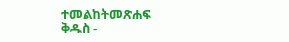ተመልከትመጽሐፍ ቅዱስ -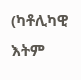(ካቶሊካዊ እትም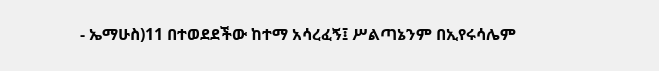- ኤማሁስ)11 በተወደደችው ከተማ አሳረፈኝ፤ ሥልጣኔንም በኢየሩሳሌም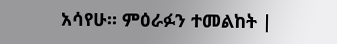አሳየሁ። ምዕራፉን ተመልከት |